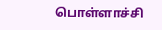பொள்ளாச்சி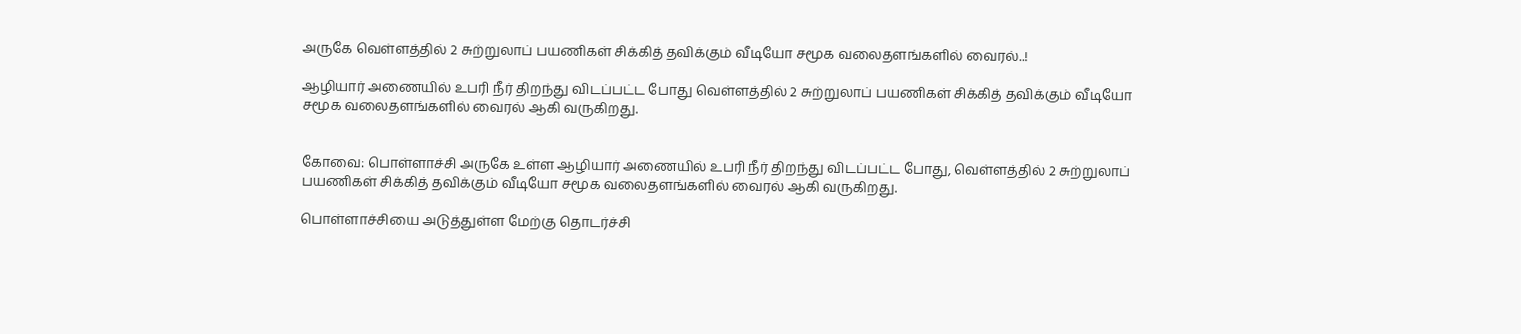அருகே வெள்ளத்தில் 2 சுற்றுலாப் பயணிகள் சிக்கித் தவிக்கும் வீடியோ சமூக வலைதளங்களில் வைரல்..!

ஆழியார் அணையில் உபரி நீர் திறந்து விடப்பட்ட போது வெள்ளத்தில் 2 சுற்றுலாப் பயணிகள் சிக்கித் தவிக்கும் வீடியோ சமூக வலைதளங்களில் வைரல் ஆகி வருகிறது.


கோவை: பொள்ளாச்சி அருகே உள்ள ஆழியார் அணையில் உபரி நீர் திறந்து விடப்பட்ட போது, வெள்ளத்தில் 2 சுற்றுலாப் பயணிகள் சிக்கித் தவிக்கும் வீடியோ சமூக வலைதளங்களில் வைரல் ஆகி வருகிறது.

பொள்ளாச்சியை அடுத்துள்ள மேற்கு தொடர்ச்சி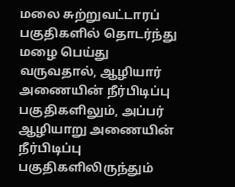மலை சுற்றுவட்டாரப் பகுதிகளில் தொடர்ந்து மழை பெய்து வருவதால், ஆழியார் அணையின் நீர்பிடிப்பு பகுதிகளிலும், அப்பர் ஆழியாறு அணையின் நீர்பிடிப்பு பகுதிகளிலிருந்தும்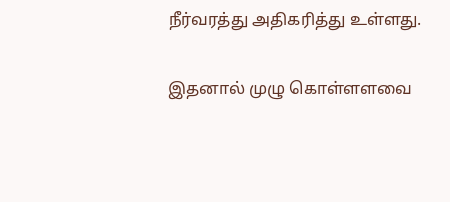நீர்வரத்து அதிகரித்து உள்ளது.

இதனால் முழு கொள்ளளவை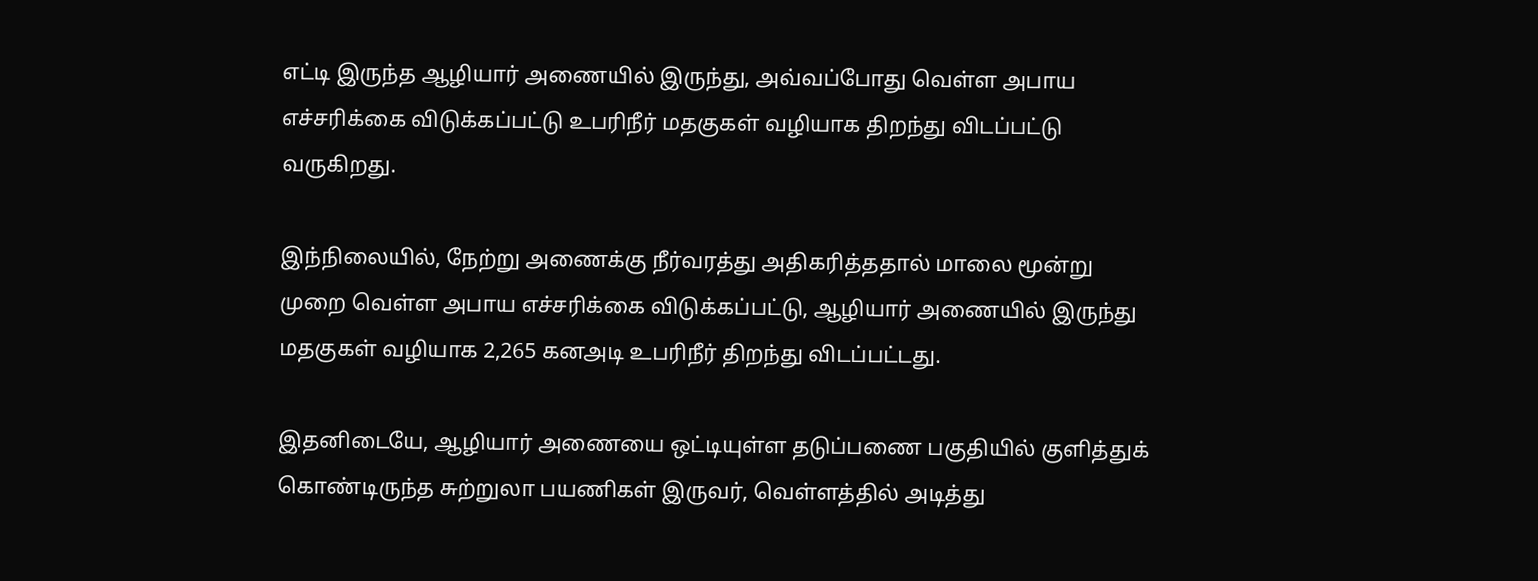எட்டி இருந்த ஆழியார் அணையில் இருந்து, அவ்வப்போது வெள்ள அபாய எச்சரிக்கை விடுக்கப்பட்டு உபரிநீர் மதகுகள் வழியாக திறந்து விடப்பட்டு வருகிறது.

இந்நிலையில், நேற்று அணைக்கு நீர்வரத்து அதிகரித்ததால் மாலை மூன்று முறை வெள்ள அபாய எச்சரிக்கை விடுக்கப்பட்டு, ஆழியார் அணையில் இருந்து மதகுகள் வழியாக 2,265 கனஅடி உபரிநீர் திறந்து விடப்பட்டது.

இதனிடையே, ஆழியார் அணையை ஒட்டியுள்ள தடுப்பணை பகுதியில் குளித்துக் கொண்டிருந்த சுற்றுலா பயணிகள் இருவர், வெள்ளத்தில் அடித்து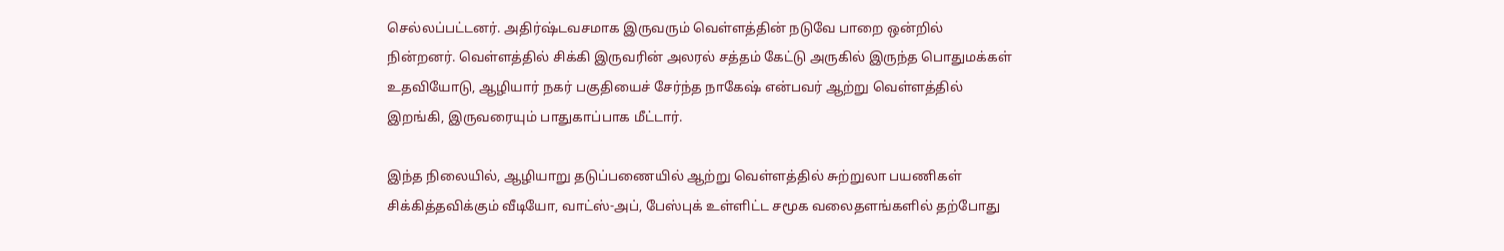செல்லப்பட்டனர். அதிர்ஷ்டவசமாக இருவரும் வெள்ளத்தின் நடுவே பாறை ஒன்றில் நின்றனர். வெள்ளத்தில் சிக்கி இருவரின் அலரல் சத்தம் கேட்டு அருகில் இருந்த பொதுமக்கள் உதவியோடு, ஆழியார் நகர் பகுதியைச் சேர்ந்த நாகேஷ் என்பவர் ஆற்று வெள்ளத்தில் இறங்கி, இருவரையும் பாதுகாப்பாக மீட்டார்.

இந்த நிலையில், ஆழியாறு தடுப்பணையில் ஆற்று வெள்ளத்தில் சுற்றுலா பயணிகள் சிக்கித்தவிக்கும் வீடியோ, வாட்ஸ்-அப், பேஸ்புக் உள்ளிட்ட சமூக வலைதளங்களில் தற்போது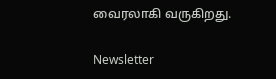வைரலாகி வருகிறது.

Newsletter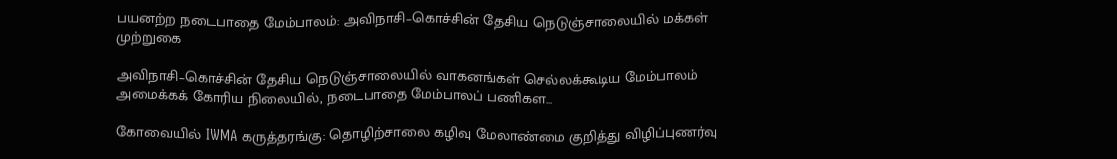பயனற்ற நடைபாதை மேம்பாலம்: அவிநாசி–கொச்சின் தேசிய நெடுஞ்சாலையில் மக்கள் முற்றுகை

அவிநாசி–கொச்சின் தேசிய நெடுஞ்சாலையில் வாகனங்கள் செல்லக்கூடிய மேம்பாலம் அமைக்கக் கோரிய நிலையில், நடைபாதை மேம்பாலப் பணிகள...

கோவையில் IWMA கருத்தரங்கு: தொழிற்சாலை கழிவு மேலாண்மை குறித்து விழிப்புணர்வு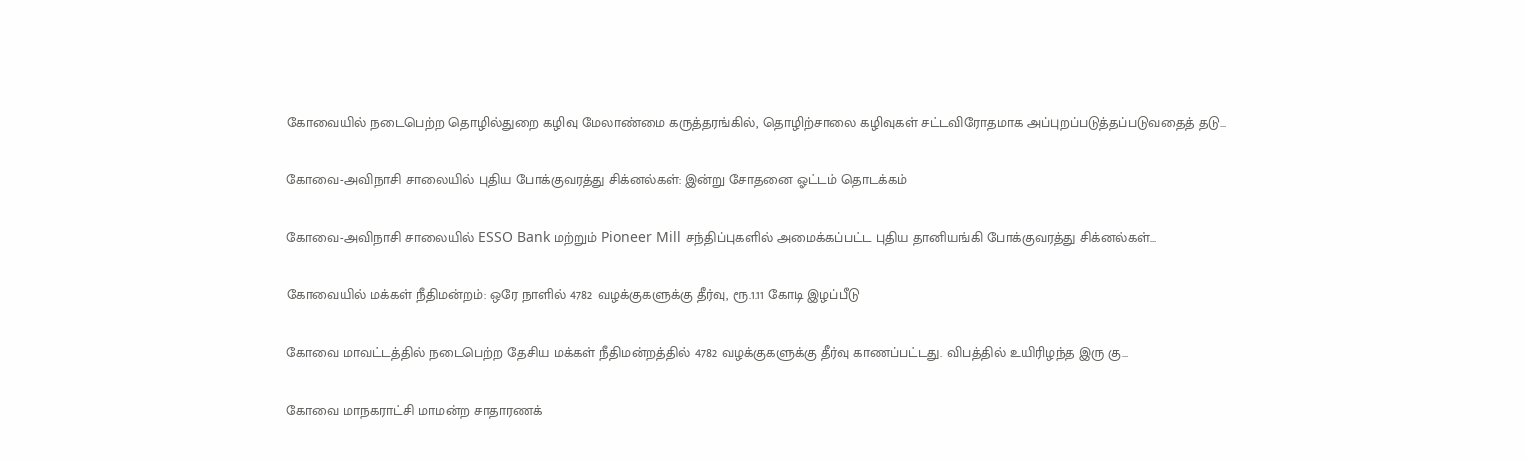கோவையில் நடைபெற்ற தொழில்துறை கழிவு மேலாண்மை கருத்தரங்கில், தொழிற்சாலை கழிவுகள் சட்டவிரோதமாக அப்புறப்படுத்தப்படுவதைத் தடு...

கோவை-அவிநாசி சாலையில் புதிய போக்குவரத்து சிக்னல்கள்: இன்று சோதனை ஓட்டம் தொடக்கம்

கோவை-அவிநாசி சாலையில் ESSO Bank மற்றும் Pioneer Mill சந்திப்புகளில் அமைக்கப்பட்ட புதிய தானியங்கி போக்குவரத்து சிக்னல்கள்...

கோவையில் மக்கள் நீதிமன்றம்: ஒரே நாளில் 4782 வழக்குகளுக்கு தீர்வு, ரூ.1.11 கோடி இழப்பீடு

கோவை மாவட்டத்தில் நடைபெற்ற தேசிய மக்கள் நீதிமன்றத்தில் 4782 வழக்குகளுக்கு தீர்வு காணப்பட்டது. விபத்தில் உயிரிழந்த இரு கு...

கோவை மாநகராட்சி மாமன்ற சாதாரணக்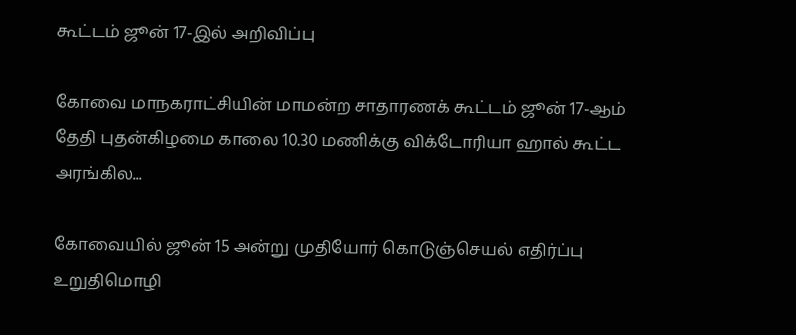கூட்டம் ஜூன் 17-இல் அறிவிப்பு

கோவை மாநகராட்சியின் மாமன்ற சாதாரணக் கூட்டம் ஜூன் 17-ஆம் தேதி புதன்கிழமை காலை 10.30 மணிக்கு விக்டோரியா ஹால் கூட்ட அரங்கில...

கோவையில் ஜூன் 15 அன்று முதியோர் கொடுஞ்செயல் எதிர்ப்பு உறுதிமொழி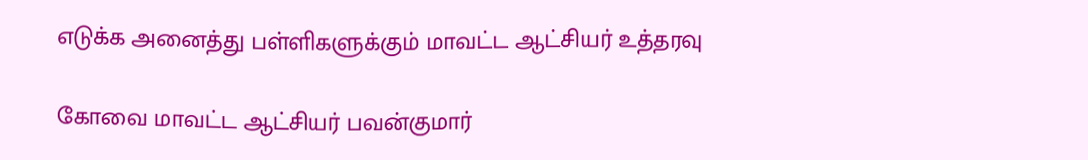எடுக்க அனைத்து பள்ளிகளுக்கும் மாவட்ட ஆட்சியர் உத்தரவு

கோவை மாவட்ட ஆட்சியர் பவன்குமார்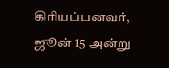கிரியப்பனவர், ஜூன் 15 அன்று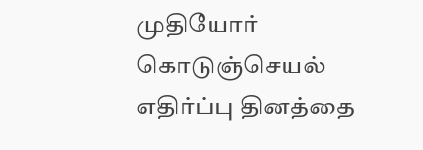முதியோர் கொடுஞ்செயல் எதிர்ப்பு தினத்தை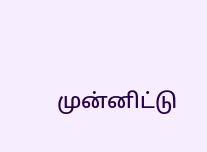முன்னிட்டு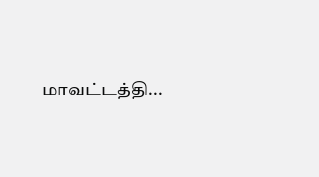மாவட்டத்தி...